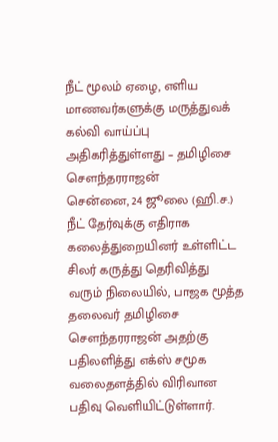நீட் மூலம் ஏழை, எளிய மாணவர்களுக்கு மருத்துவக் கல்வி வாய்ப்பு அதிகரித்துள்ளது – தமிழிசை சௌந்தரராஜன்
சென்னை, 24 ஜூலை (ஹி.ச.) நீட் தேர்வுக்கு எதிராக கலைத்துறையினர் உள்ளிட்ட சிலர் கருத்து தெரிவித்து வரும் நிலையில், பாஜக மூத்த தலைவர் தமிழிசை சௌந்தரராஜன் அதற்கு பதிலளித்து எக்ஸ் சமூக வலைதளத்தில் விரிவான பதிவு வெளியிட்டுள்ளார்.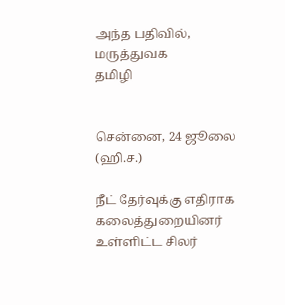அந்த பதிவில், மருத்துவக
தமிழி


சென்னை, 24 ஜூலை (ஹி.ச.)

நீட் தேர்வுக்கு எதிராக கலைத்துறையினர் உள்ளிட்ட சிலர்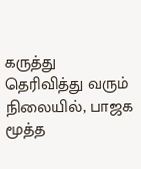கருத்து தெரிவித்து வரும் நிலையில், பாஜக மூத்த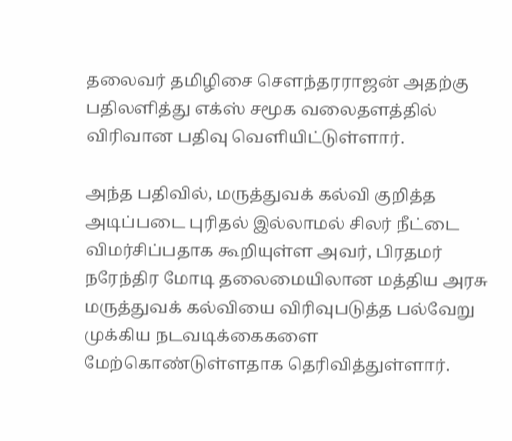தலைவர் தமிழிசை சௌந்தரராஜன் அதற்கு பதிலளித்து எக்ஸ் சமூக வலைதளத்தில் விரிவான பதிவு வெளியிட்டுள்ளார்.

அந்த பதிவில், மருத்துவக் கல்வி குறித்த அடிப்படை புரிதல் இல்லாமல் சிலர் நீட்டை விமர்சிப்பதாக கூறியுள்ள அவர், பிரதமர் நரேந்திர மோடி தலைமையிலான மத்திய அரசு மருத்துவக் கல்வியை விரிவுபடுத்த பல்வேறு முக்கிய நடவடிக்கைகளை மேற்கொண்டுள்ளதாக தெரிவித்துள்ளார்.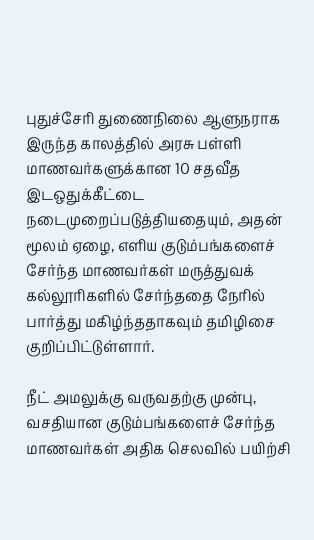புதுச்சேரி துணைநிலை ஆளுநராக இருந்த காலத்தில் அரசு பள்ளி மாணவர்களுக்கான 10 சதவீத இடஒதுக்கீட்டை நடைமுறைப்படுத்தியதையும், அதன் மூலம் ஏழை, எளிய குடும்பங்களைச் சேர்ந்த மாணவர்கள் மருத்துவக் கல்லூரிகளில் சேர்ந்ததை நேரில் பார்த்து மகிழ்ந்ததாகவும் தமிழிசை குறிப்பிட்டுள்ளார்.

நீட் அமலுக்கு வருவதற்கு முன்பு, வசதியான குடும்பங்களைச் சேர்ந்த மாணவர்கள் அதிக செலவில் பயிற்சி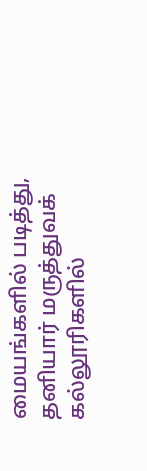மையங்களில் படித்து, தனியார் மருத்துவக் கல்லூரிகளில்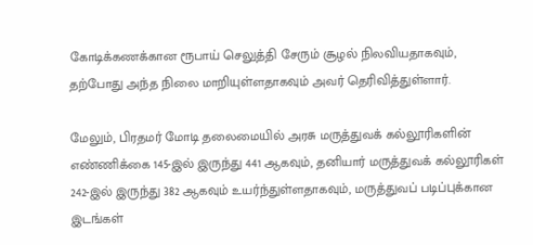கோடிக்கணக்கான ரூபாய் செலுத்தி சேரும் சூழல் நிலவியதாகவும், தற்போது அந்த நிலை மாறியுள்ளதாகவும் அவர் தெரிவித்துள்ளார்.

மேலும், பிரதமர் மோடி தலைமையில் அரசு மருத்துவக் கல்லூரிகளின் எண்ணிக்கை 145-இல் இருந்து 441 ஆகவும், தனியார் மருத்துவக் கல்லூரிகள் 242-இல் இருந்து 382 ஆகவும் உயர்ந்துள்ளதாகவும், மருத்துவப் படிப்புக்கான இடங்கள்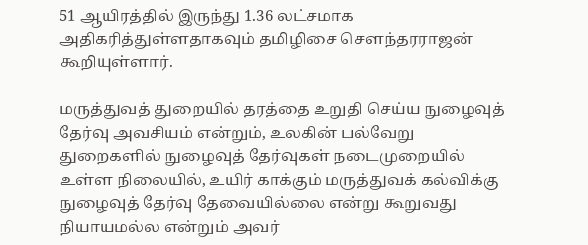51 ஆயிரத்தில் இருந்து 1.36 லட்சமாக அதிகரித்துள்ளதாகவும் தமிழிசை சௌந்தரராஜன் கூறியுள்ளார்.

மருத்துவத் துறையில் தரத்தை உறுதி செய்ய நுழைவுத் தேர்வு அவசியம் என்றும், உலகின் பல்வேறு துறைகளில் நுழைவுத் தேர்வுகள் நடைமுறையில் உள்ள நிலையில், உயிர் காக்கும் மருத்துவக் கல்விக்கு நுழைவுத் தேர்வு தேவையில்லை என்று கூறுவது நியாயமல்ல என்றும் அவர்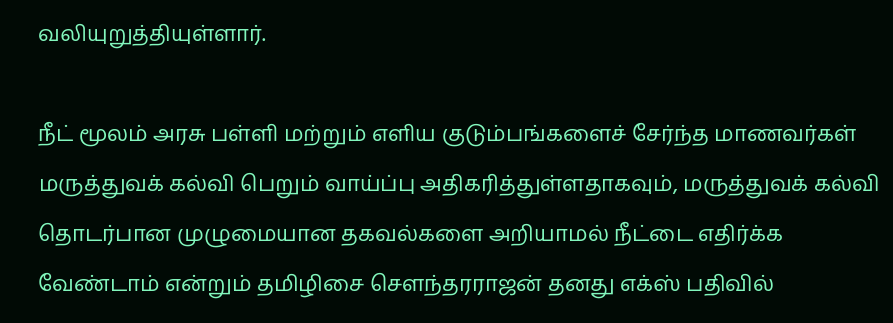வலியுறுத்தியுள்ளார்.

நீட் மூலம் அரசு பள்ளி மற்றும் எளிய குடும்பங்களைச் சேர்ந்த மாணவர்கள் மருத்துவக் கல்வி பெறும் வாய்ப்பு அதிகரித்துள்ளதாகவும், மருத்துவக் கல்வி தொடர்பான முழுமையான தகவல்களை அறியாமல் நீட்டை எதிர்க்க வேண்டாம் என்றும் தமிழிசை சௌந்தரராஜன் தனது எக்ஸ் பதிவில்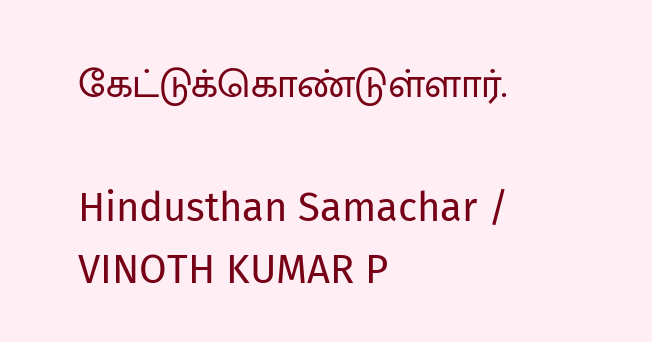கேட்டுக்கொண்டுள்ளார்.

Hindusthan Samachar / VINOTH KUMAR P